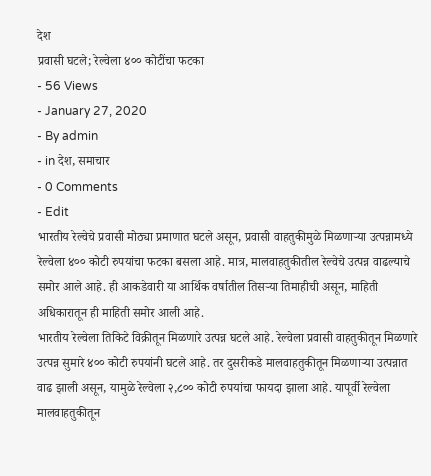देश
प्रवासी घटले; रेल्वेला ४०० कोटींचा फटका
- 56 Views
- January 27, 2020
- By admin
- in देश, समाचार
- 0 Comments
- Edit
भारतीय रेल्वेचे प्रवासी मोठ्या प्रमाणात घटले असून, प्रवासी वाहतुकीमुळे मिळणाऱ्या उत्पन्नामध्ये रेल्वेला ४०० कोटी रुपयांचा फटका बसला आहे. मात्र, मालवाहतुकीतील रेल्वेचे उत्पन्न वाढल्याचे समोर आले आहे. ही आकडेवारी या आर्थिक वर्षातील तिसऱ्या तिमाहीची असून, माहिती अधिकारातून ही माहिती समोर आली आहे.
भारतीय रेल्वेला तिकिटे विक्रीतून मिळणारे उत्पन्न घटले आहे. रेल्वेला प्रवासी वाहतुकीतून मिळणारे उत्पन्न सुमारे ४०० कोटी रुपयांनी घटले आहे. तर दुसरीकडे मालवाहतुकीतून मिळणाऱ्या उत्पन्नात वाढ झाली असून, यामुळे रेल्वेला २,८०० कोटी रुपयांचा फायदा झाला आहे. यापूर्वी रेल्वेला मालवाहतुकीतून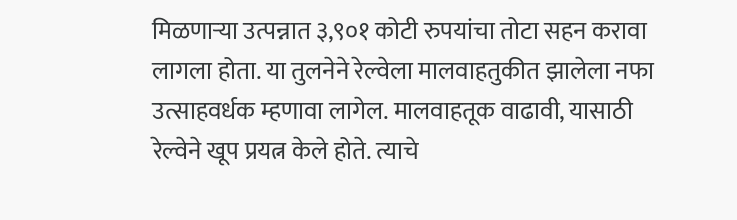मिळणाऱ्या उत्पन्नात ३,९०१ कोटी रुपयांचा तोटा सहन करावा लागला होता. या तुलनेने रेल्वेला मालवाहतुकीत झालेला नफा उत्साहवर्धक म्हणावा लागेल. मालवाहतूक वाढावी, यासाठी रेल्वेने खूप प्रयत्न केले होते. त्याचे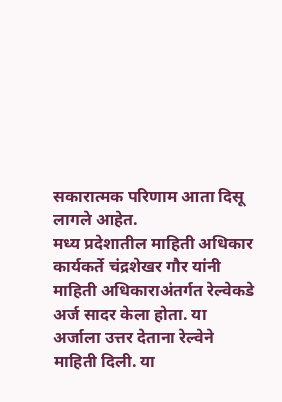सकारात्मक परिणाम आता दिसू लागले आहेत.
मध्य प्रदेशातील माहिती अधिकार कार्यकर्ते चंद्रशेखर गौर यांनी माहिती अधिकाराअंतर्गत रेल्वेकडे अर्ज सादर केला होता. या अर्जाला उत्तर देताना रेल्वेने माहिती दिली. या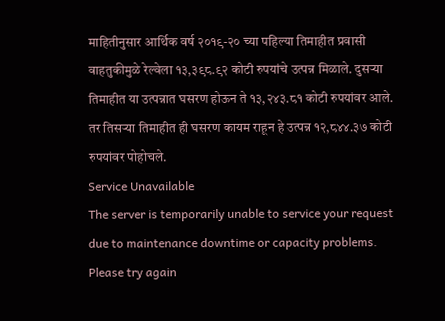माहितीनुसार आर्थिक वर्ष २०१९-२० च्या पहिल्या तिमाहीत प्रवासी वाहतुकीमुळे रेल्वेला १३,३९८.९२ कोटी रुपयांचे उत्पन्न मिळाले. दुसऱ्या तिमाहीत या उत्पन्नात घसरण होऊन ते १३,२४३.८१ कोटी रुपयांवर आले. तर तिसऱ्या तिमाहीत ही घसरण कायम राहून हे उत्पन्न १२,८४४.३७ कोटी रुपयांवर पोहोचले.
Service Unavailable
The server is temporarily unable to service your request due to maintenance downtime or capacity problems. Please try again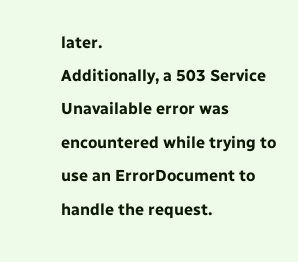later.
Additionally, a 503 Service Unavailable error was encountered while trying to use an ErrorDocument to handle the request.